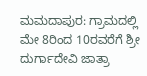ಮಮದಾಪುರ: ಗ್ರಾಮದಲ್ಲಿ ಮೇ 8ರಿಂದ 10ರವರೆಗೆ ಶ್ರೀ ದುರ್ಗಾದೇವಿ ಜಾತ್ರಾ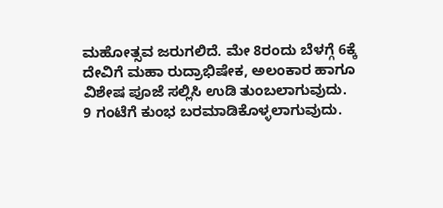ಮಹೋತ್ಸವ ಜರುಗಲಿದೆ. ಮೇ 8ರಂದು ಬೆಳಗ್ಗೆ 6ಕ್ಕೆ ದೇವಿಗೆ ಮಹಾ ರುದ್ರಾಭಿಷೇಕ, ಅಲಂಕಾರ ಹಾಗೂ ವಿಶೇಷ ಪೂಜೆ ಸಲ್ಲಿಸಿ ಉಡಿ ತುಂಬಲಾಗುವುದು.
9 ಗಂಟೆಗೆ ಕುಂಭ ಬರಮಾಡಿಕೊಳ್ಳಲಾಗುವುದು.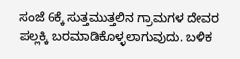ಸಂಜೆ 6ಕ್ಕೆ ಸುತ್ತಮುತ್ತಲಿನ ಗ್ರಾಮಗಳ ದೇವರ ಪಲ್ಲಕ್ಕಿ ಬರಮಾಡಿಕೊಳ್ಳಲಾಗುವುದು. ಬಳಿಕ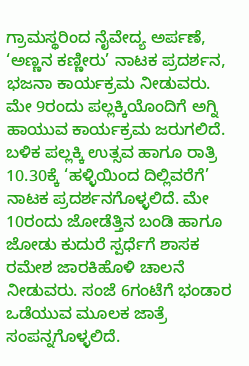ಗ್ರಾಮಸ್ಥರಿಂದ ನೈವೇದ್ಯ ಅರ್ಪಣೆ, ‘ಅಣ್ಣನ ಕಣ್ಣೀರು’ ನಾಟಕ ಪ್ರದರ್ಶನ, ಭಜನಾ ಕಾರ್ಯಕ್ರಮ ನೀಡುವರು.
ಮೇ 9ರಂದು ಪಲ್ಲಕ್ಕಿಯೊಂದಿಗೆ ಅಗ್ನಿ ಹಾಯುವ ಕಾರ್ಯಕ್ರಮ ಜರುಗಲಿದೆ. ಬಳಿಕ ಪಲ್ಲಕ್ಕಿ ಉತ್ಸವ ಹಾಗೂ ರಾತ್ರಿ 10.30ಕ್ಕೆ ‘ಹಳ್ಳಿಯಿಂದ ದಿಲ್ಲಿವರೆಗೆ’ ನಾಟಕ ಪ್ರದರ್ಶನಗೊಳ್ಳಲಿದೆ. ಮೇ 10ರಂದು ಜೋಡೆತ್ತಿನ ಬಂಡಿ ಹಾಗೂ ಜೋಡು ಕುದುರೆ ಸ್ಪರ್ಧೆಗೆ ಶಾಸಕ ರಮೇಶ ಜಾರಕಿಹೊಳಿ ಚಾಲನೆ ನೀಡುವರು. ಸಂಜೆ 6ಗಂಟೆಗೆ ಭಂಡಾರ ಒಡೆಯುವ ಮೂಲಕ ಜಾತ್ರೆ ಸಂಪನ್ನಗೊಳ್ಳಲಿದೆ.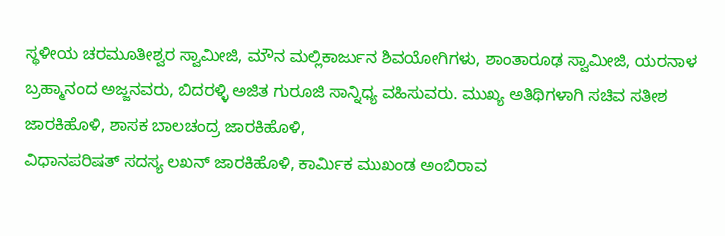ಸ್ಥಳೀಯ ಚರಮೂತೀಶ್ವರ ಸ್ವಾಮೀಜಿ, ಮೌನ ಮಲ್ಲಿಕಾರ್ಜುನ ಶಿವಯೋಗಿಗಳು, ಶಾಂತಾರೂಢ ಸ್ವಾಮೀಜಿ, ಯರನಾಳ ಬ್ರಹ್ಮಾನಂದ ಅಜ್ಜನವರು, ಬಿದರಳ್ಳಿ ಅಜಿತ ಗುರೂಜಿ ಸಾನ್ನಿಧ್ಯ ವಹಿಸುವರು. ಮುಖ್ಯ ಅತಿಥಿಗಳಾಗಿ ಸಚಿವ ಸತೀಶ ಜಾರಕಿಹೊಳಿ, ಶಾಸಕ ಬಾಲಚಂದ್ರ ಜಾರಕಿಹೊಳಿ,
ವಿಧಾನಪರಿಷತ್ ಸದಸ್ಯ ಲಖನ್ ಜಾರಕಿಹೊಳಿ, ಕಾರ್ಮಿಕ ಮುಖಂಡ ಅಂಬಿರಾವ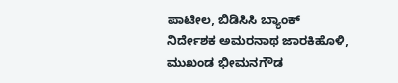ಪಾಟೀಲ, ಬಿಡಿಸಿಸಿ ಬ್ಯಾಂಕ್ ನಿರ್ದೇಶಕ ಅಮರನಾಥ ಜಾರಕಿಹೊಳಿ, ಮುಖಂಡ ಭೀಮನಗೌಡ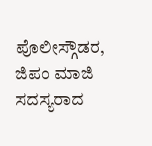ಪೊಲೀಸ್ಗೌಡರ, ಜಿಪಂ ಮಾಜಿ ಸದಸ್ಯರಾದ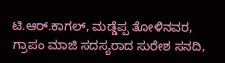ಟಿ.ಆರ್.ಕಾಗಲ್, ಮಡ್ಡೆಪ್ಪ ತೋಳಿನವರ, ಗ್ರಾಪಂ ಮಾಜಿ ಸದಸ್ಯರಾದ ಸುರೇಶ ಸನದಿ,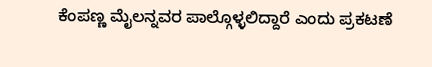ಕೆಂಪಣ್ಣ ಮೈಲನ್ನವರ ಪಾಲ್ಗೊಳ್ಳಲಿದ್ದಾರೆ ಎಂದು ಪ್ರಕಟಣೆ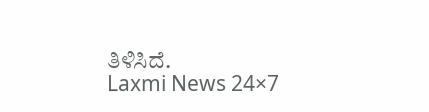ತಿಳಿಸಿದೆ.
Laxmi News 24×7